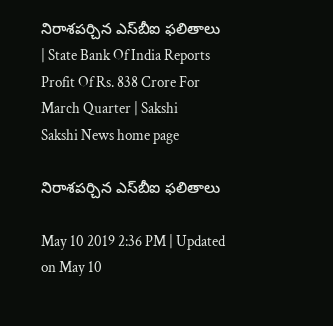నిరాశపర్చిన ఎస్‌బీఐ ఫలితాలు | State Bank Of India Reports Profit Of Rs. 838 Crore For March Quarter | Sakshi
Sakshi News home page

నిరాశపర్చిన ఎస్‌బీఐ ఫలితాలు

May 10 2019 2:36 PM | Updated on May 10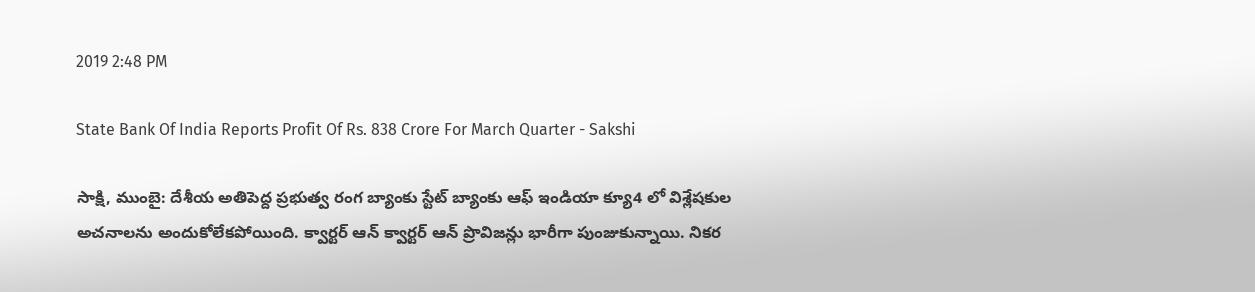2019 2:48 PM

State Bank Of India Reports Profit Of Rs. 838 Crore For March Quarter - Sakshi

సాక్షి, ముంబై: దేశీయ అతిపెద్ద ప్రభుత్వ రంగ బ్యాంకు స్టేట్‌ బ్యాంకు ఆఫ్‌ ఇండియా క్యూ4 లో విశ్లేషకుల అచనాలను అందుకోలేకపోయింది. క్వార్టర్‌ ఆన్‌ క్వార్టర్‌ ఆన్‌ ప్రొవిజన్లు భారీగా పుంజుకున్నాయి. నికర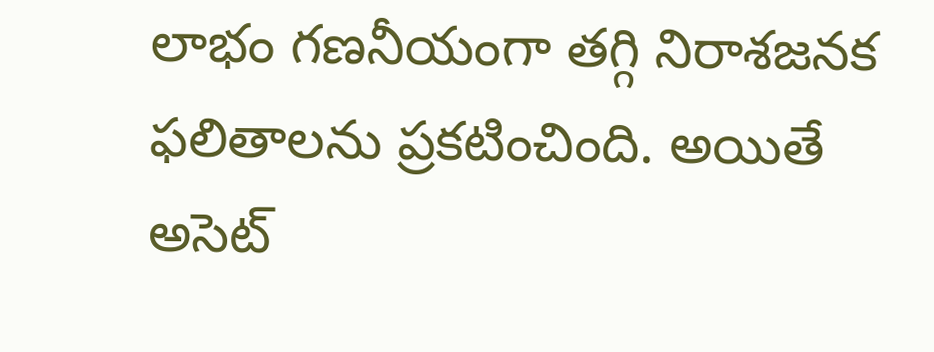లాభం గణనీయంగా తగ్గి నిరాశజనక ఫలితాలను ప్రకటించింది. అయితే అసెట్‌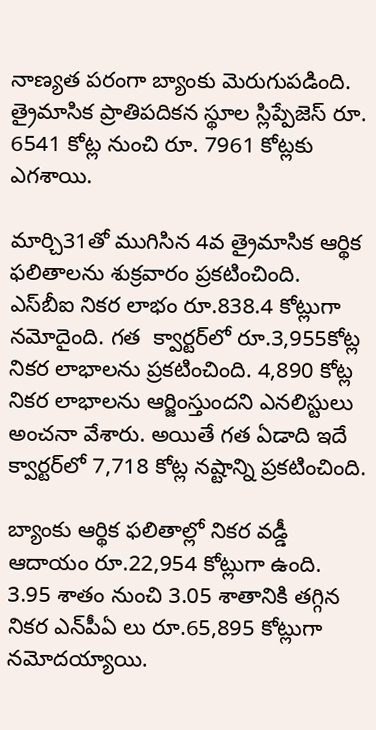నాణ్యత పరంగా బ్యాంకు మెరుగుపడింది. త్రైమాసిక ప్రాతిపదికన స్థూల స్లిప్పేజెస్‌ రూ. 6541 కోట్ల నుంచి రూ. 7961 కోట్లకు ఎగశాయి.

మార్చి31తో ముగిసిన 4వ త్రైమాసిక ఆర్థిక ఫలితాలను శుక్రవారం ప్రకటించింది. ఎస్‌బీఐ నికర లాభం రూ.838.4 కోట్లుగా నమోదైంది. గత ‍ క్వార్టర్‌లో రూ.3,955కోట్ల నికర లాభాలను ప్రకటించింది. 4,890 కోట్ల నికర లాభాలను ఆర్జింస్తుందని ఎనలిస్టులు అంచనా వేశారు. అయితే గత ఏడాది ఇదే క్వార్టర్‌లో 7,718 కోట్ల నష్టాన్ని ప్రకటించింది.

బ్యాంకు ఆర్థిక ఫలితాల్లో నికర వడ్డీ ఆదాయం రూ.22,954 కోట్లుగా ఉంది. 3.95 శాతం నుంచి 3.05 శాతానికి తగ్గిన నికర ఎన్‌పీఏ లు రూ.65,895 కోట్లుగా నమోదయ్యాయి.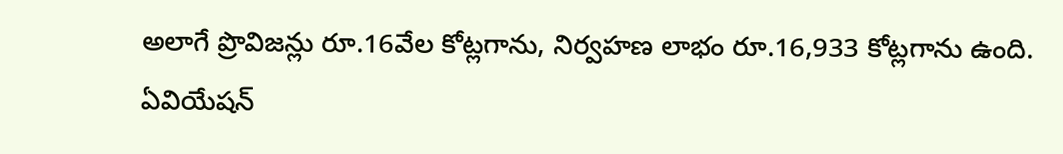అలాగే ప్రొవిజన్లు రూ.16వేల కోట్లగాను, నిర్వహణ లాభం రూ.16,933 కోట్లగాను ఉంది. ఏవియేషన్‌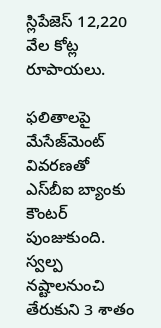స్లిపేజెస్‌ 12,220 వేల కోట్ల రూపాయలు.

ఫలితాలపై  మేసేజ్‌మెంట్‌ వివరణతో ఎస్‌బీఐ బ్యాంకు కౌంటర్‌  పుంజుకుంది.  స్వల్ప నష్టాలనుంచి  తేరుకుని 3 శాతం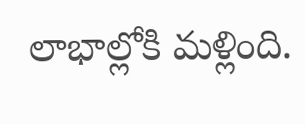లాభాల్లోకి మళ్లింది.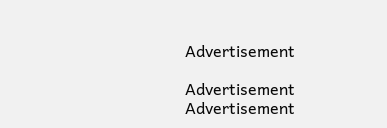Advertisement

Advertisement
Advertisement